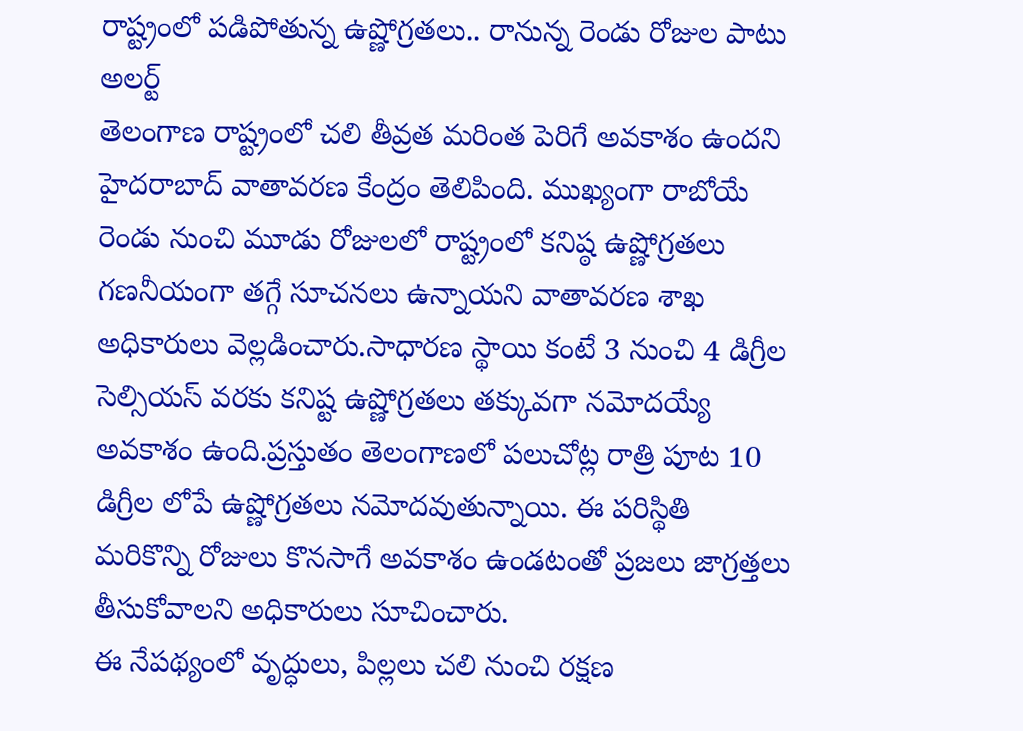రాష్ట్రంలో పడిపోతున్న ఉష్ణోగ్రతలు.. రానున్న రెండు రోజుల పాటు అలర్ట్
తెలంగాణ రాష్ట్రంలో చలి తీవ్రత మరింత పెరిగే అవకాశం ఉందని హైదరాబాద్ వాతావరణ కేంద్రం తెలిపింది. ముఖ్యంగా రాబోయే రెండు నుంచి మూడు రోజులలో రాష్ట్రంలో కనిష్ఠ ఉష్ణోగ్రతలు గణనీయంగా తగ్గే సూచనలు ఉన్నాయని వాతావరణ శాఖ అధికారులు వెల్లడించారు.సాధారణ స్థాయి కంటే 3 నుంచి 4 డిగ్రీల సెల్సియస్ వరకు కనిష్ట ఉష్ణోగ్రతలు తక్కువగా నమోదయ్యే అవకాశం ఉంది.ప్రస్తుతం తెలంగాణలో పలుచోట్ల రాత్రి పూట 10 డిగ్రీల లోపే ఉష్ణోగ్రతలు నమోదవుతున్నాయి. ఈ పరిస్థితి మరికొన్ని రోజులు కొనసాగే అవకాశం ఉండటంతో ప్రజలు జాగ్రత్తలు తీసుకోవాలని అధికారులు సూచించారు.
ఈ నేపథ్యంలో వృద్ధులు, పిల్లలు చలి నుంచి రక్షణ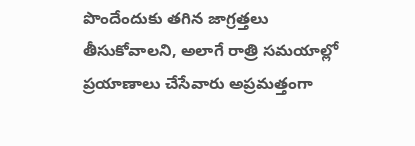పొందేందుకు తగిన జాగ్రత్తలు తీసుకోవాలని, అలాగే రాత్రి సమయాల్లో ప్రయాణాలు చేసేవారు అప్రమత్తంగా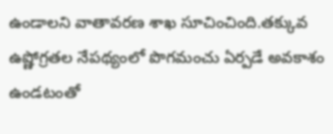ఉండాలని వాతావరణ శాఖ సూచించింది.తక్కువ ఉష్ణోగ్రతల నేపథ్యంలో పొగమంచు ఏర్పడే అవకాశం ఉండటంతో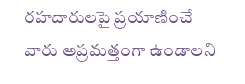రహదారులపై ప్రయాణించే వారు అప్రమత్తంగా ఉండాలని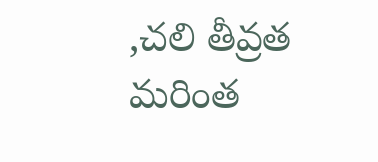,చలి తీవ్రత మరింత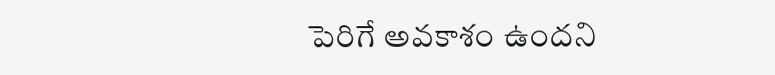పెరిగే అవకాశం ఉందని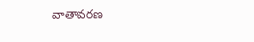వాతావరణ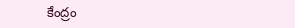కేంద్రం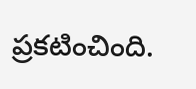ప్రకటించింది.